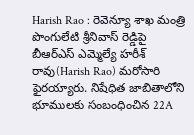Harish Rao : రెవెన్యూ శాఖ మంత్రి పొంగులేటి శ్రీనివాస్ రెడ్డిపై బీఆర్ఎస్ ఎమ్మెల్యే హరీశ్ రావు(Harish Rao) మరోసారి ఫైరయ్యారు. నిషేధిత జాబితాలోని భూములకు సంబంధించిన 22A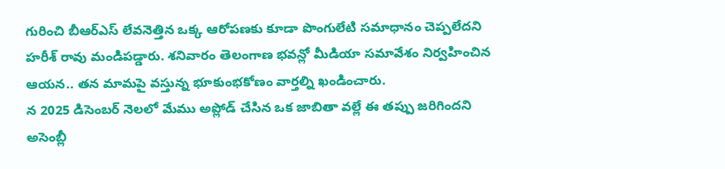గురించి బీఆర్ఎస్ లేవనెత్తిన ఒక్క ఆరోపణకు కూడా పొంగులేటి సమాధానం చెప్పలేదని హరీశ్ రావు మండిపడ్డారు. శనివారం తెలంగాణ భవన్లో మీడియా సమావేశం నిర్వహించిన ఆయన.. తన మామపై వస్తున్న భూకుంభకోణం వార్తల్ని ఖండించారు.
న 2025 డిసెంబర్ నెలలో మేము అప్లోడ్ చేసిన ఒక జాబితా వల్లే ఈ తప్పు జరిగిందని అసెంబ్లీ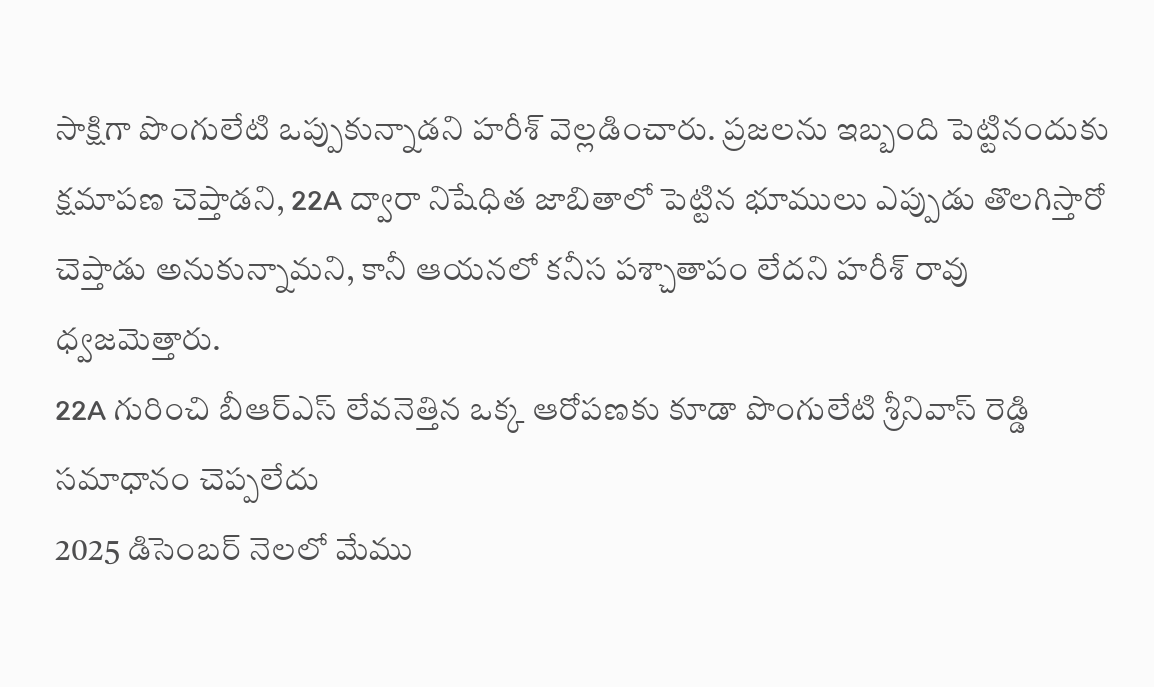సాక్షిగా పొంగులేటి ఒప్పుకున్నాడని హరీశ్ వెల్లడించారు. ప్రజలను ఇబ్బంది పెట్టినందుకు క్షమాపణ చెప్తాడని, 22A ద్వారా నిషేధిత జాబితాలో పెట్టిన భూములు ఎప్పుడు తొలగిస్తారో చెప్తాడు అనుకున్నామని, కానీ ఆయనలో కనీస పశ్చాతాపం లేదని హరీశ్ రావు ధ్వజమెత్తారు.
22A గురించి బీఆర్ఎస్ లేవనెత్తిన ఒక్క ఆరోపణకు కూడా పొంగులేటి శ్రీనివాస్ రెడ్డి సమాధానం చెప్పలేదు
2025 డిసెంబర్ నెలలో మేము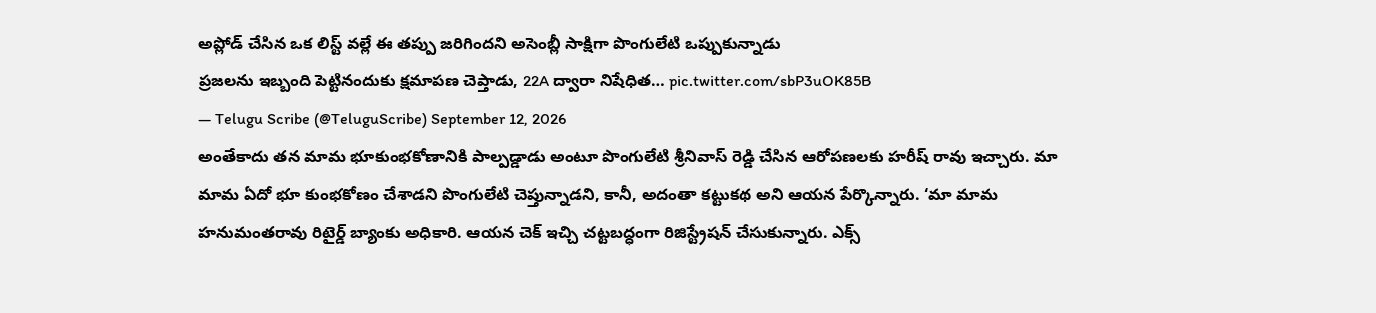అప్లోడ్ చేసిన ఒక లిస్ట్ వల్లే ఈ తప్పు జరిగిందని అసెంబ్లీ సాక్షిగా పొంగులేటి ఒప్పుకున్నాడు
ప్రజలను ఇబ్బంది పెట్టినందుకు క్షమాపణ చెప్తాడు, 22A ద్వారా నిషేధిత… pic.twitter.com/sbP3uOK85B
— Telugu Scribe (@TeluguScribe) September 12, 2026
అంతేకాదు తన మామ భూకుంభకోణానికి పాల్పడ్డాడు అంటూ పొంగులేటి శ్రీనివాస్ రెడ్డి చేసిన ఆరోపణలకు హరీష్ రావు ఇచ్చారు. మా మామ ఏదో భూ కుంభకోణం చేశాడని పొంగులేటి చెప్తున్నాడని, కానీ, అదంతా కట్టుకథ అని ఆయన పేర్కొన్నారు. ‘మా మామ హనుమంతరావు రిటైర్డ్ బ్యాంకు అధికారి. ఆయన చెక్ ఇచ్చి చట్టబద్ధంగా రిజిస్ట్రేషన్ చేసుకున్నారు. ఎక్స్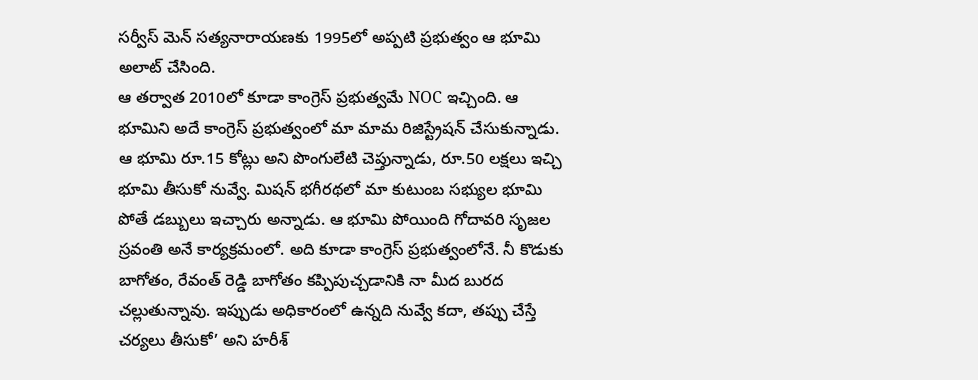సర్వీస్ మెన్ సత్యనారాయణకు 1995లో అప్పటి ప్రభుత్వం ఆ భూమి అలాట్ చేసింది.
ఆ తర్వాత 2010లో కూడా కాంగ్రెస్ ప్రభుత్వమే NOC ఇచ్చింది. ఆ భూమిని అదే కాంగ్రెస్ ప్రభుత్వంలో మా మామ రిజిస్ట్రేషన్ చేసుకున్నాడు. ఆ భూమి రూ.15 కోట్లు అని పొంగులేటి చెప్తున్నాడు, రూ.50 లక్షలు ఇచ్చి భూమి తీసుకో నువ్వే. మిషన్ భగీరథలో మా కుటుంబ సభ్యుల భూమి పోతే డబ్బులు ఇచ్చారు అన్నాడు. ఆ భూమి పోయింది గోదావరి సృజల స్రవంతి అనే కార్యక్రమంలో. అది కూడా కాంగ్రెస్ ప్రభుత్వంలోనే. నీ కొడుకు బాగోతం, రేవంత్ రెడ్డి బాగోతం కప్పిపుచ్చడానికి నా మీద బురద చల్లుతున్నావు. ఇప్పుడు అధికారంలో ఉన్నది నువ్వే కదా, తప్పు చేస్తే చర్యలు తీసుకో’ అని హరీశ్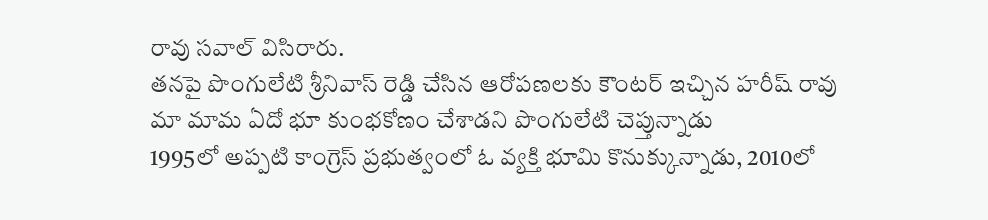రావు సవాల్ విసిరారు.
తనపై పొంగులేటి శ్రీనివాస్ రెడ్డి చేసిన ఆరోపణలకు కౌంటర్ ఇచ్చిన హరీష్ రావు
మా మామ ఏదో భూ కుంభకోణం చేశాడని పొంగులేటి చెప్తున్నాడు
1995లో అప్పటి కాంగ్రెస్ ప్రభుత్వంలో ఓ వ్యక్తి భూమి కొనుక్కున్నాడు, 2010లో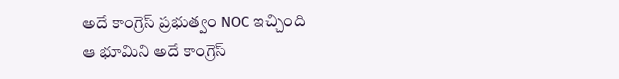అదే కాంగ్రెస్ ప్రభుత్వం NOC ఇచ్చింది
ఆ భూమిని అదే కాంగ్రెస్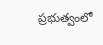ప్రభుత్వంలో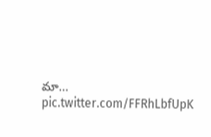మా… pic.twitter.com/FFRhLbfUpK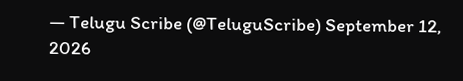— Telugu Scribe (@TeluguScribe) September 12, 2026